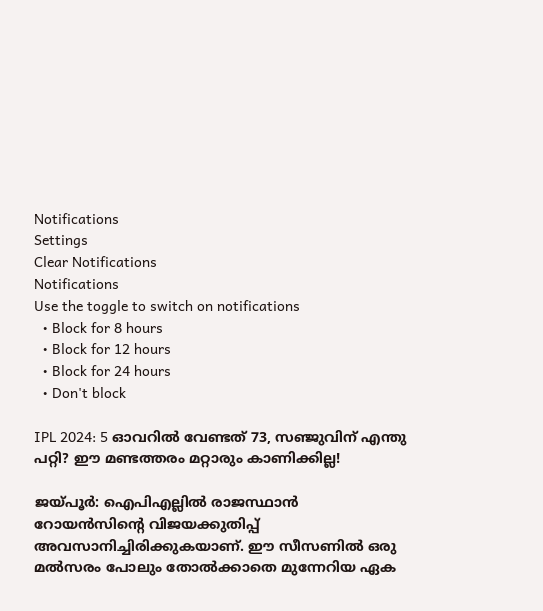Notifications
Settings
Clear Notifications
Notifications
Use the toggle to switch on notifications
  • Block for 8 hours
  • Block for 12 hours
  • Block for 24 hours
  • Don't block

IPL 2024: 5 ഓവറില്‍ വേണ്ടത് 73, സഞ്ജുവിന് എന്തു പറ്റി? ഈ മണ്ടത്തരം മറ്റാരും കാണിക്കില്ല!

ജയ്പൂര്‍: ഐപിഎല്ലില്‍ രാജസ്ഥാന്‍ റോയന്‍സിന്റെ വിജയക്കുതിപ്പ് അവസാനിച്ചിരിക്കുകയാണ്. ഈ സീസണില്‍ ഒരു മല്‍സരം പോലും തോല്‍ക്കാതെ മുന്നേറിയ ഏക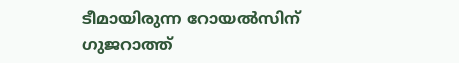ടീമായിരുന്ന റോയല്‍സിന് ഗുജറാത്ത്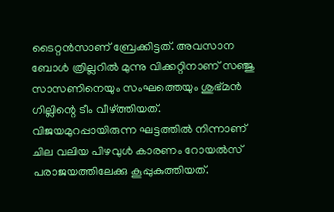ടൈറ്റന്‍സാണ് ബ്രേക്കിട്ടത്. അവസാന ബോള്‍ ത്രില്ലറില്‍ മുന്നു വിക്കറ്റിനാണ് സഞ്ജു സാസണിനെയും സംഘത്തെയും ശുഭ്മന്‍ ഗില്ലിന്റെ ടീം വീഴ്ത്തിയത്. വിജയമുറപ്പായിരുന്ന ഘട്ടത്തില്‍ നിന്നാണ് ചില വലിയ പിഴവുള്‍ കാരണം റോയല്‍സ് പരാജയത്തിലേക്കു കൂപ്പുകുത്തിയത്.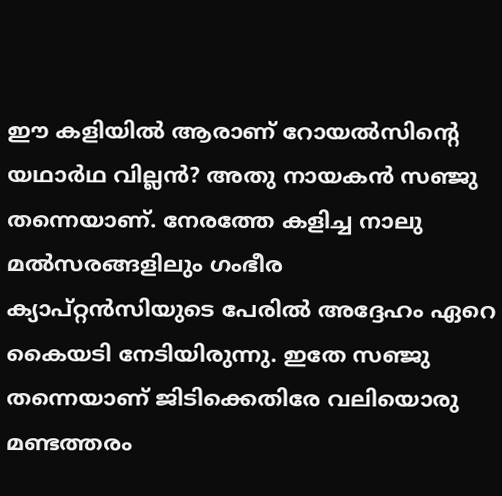ഈ കളിയില്‍ ആരാണ് റോയല്‍സിന്റെ യഥാര്‍ഥ വില്ലന്‍? അതു നായകന്‍ സഞ്ജു തന്നെയാണ്. നേരത്തേ കളിച്ച നാലു മല്‍സരങ്ങളിലും ഗംഭീര ക്യാപ്റ്റന്‍സിയുടെ പേരില്‍ അദ്ദേഹം ഏറെ കൈയടി നേടിയിരുന്നു. ഇതേ സഞ്ജു തന്നെയാണ് ജിടിക്കെതിരേ വലിയൊരു മണ്ടത്തരം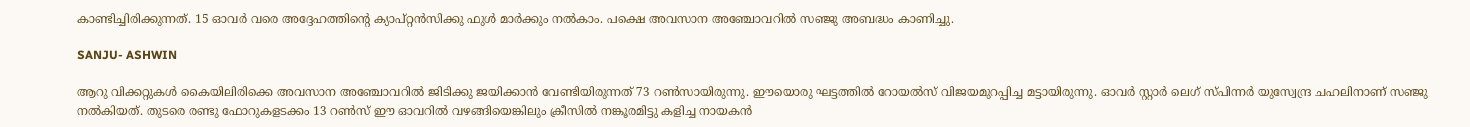കാണ്ടിച്ചിരിക്കുന്നത്. 15 ഓവര്‍ വരെ അദ്ദേഹത്തിന്റെ ക്യാപ്റ്റന്‍സിക്കു ഫുള്‍ മാര്‍ക്കും നല്‍കാം. പക്ഷെ അവസാന അഞ്ചോവറില്‍ സഞ്ജു അബദ്ധം കാണിച്ചു.

SANJU- ASHWIN

ആറു വിക്കറ്റുകള്‍ കൈയിലിരിക്കെ അവസാന അഞ്ചോവറില്‍ ജിടിക്കു ജയിക്കാന്‍ വേണ്ടിയിരുന്നത് 73 റണ്‍സായിരുന്നു. ഈയൊരു ഘട്ടത്തില്‍ റോയല്‍സ് വിജയമുറപ്പിച്ച മട്ടായിരുന്നു. ഓവര്‍ സ്റ്റാര്‍ ലെഗ് സ്പിന്നര്‍ യുസ്വേന്ദ്ര ചഹലിനാണ് സഞ്ജു നല്‍കിയത്. തുടരെ രണ്ടു ഫോറുകളടക്കം 13 റണ്‍സ് ഈ ഓവറില്‍ വഴങ്ങിയെങ്കിലും ക്രീസില്‍ നങ്കൂരമിട്ടു കളിച്ച നായകന്‍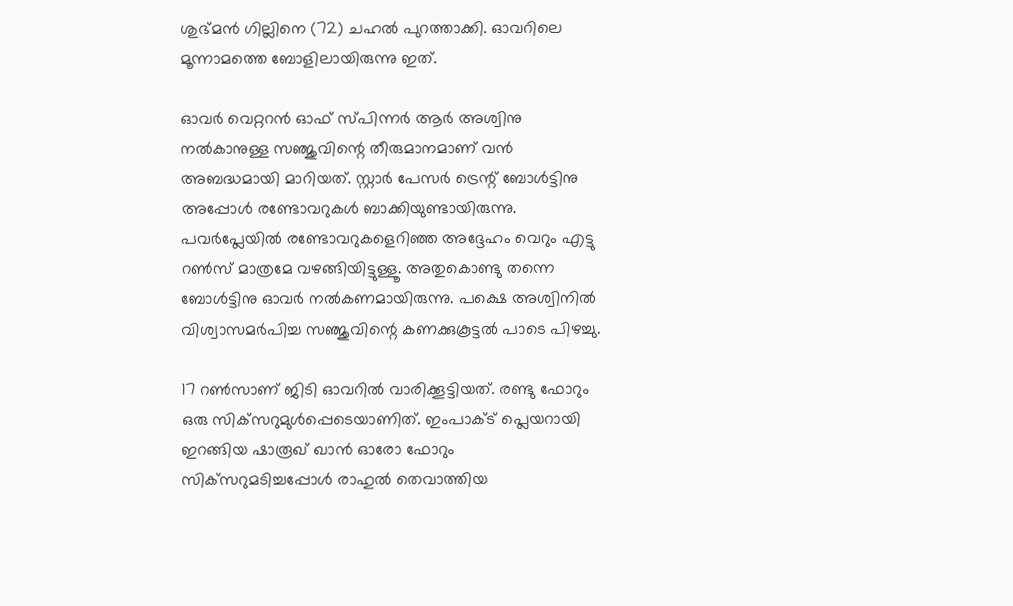ശുഭ്മന്‍ ഗില്ലിനെ (72) ചഹല്‍ പുറത്താക്കി. ഓവറിലെ മൂന്നാമത്തെ ബോളിലായിരുന്നു ഇത്.

ഓവര്‍ വെറ്ററന്‍ ഓഫ് സ്പിന്നര്‍ ആര്‍ അശ്വിനു നല്‍കാനുള്ള സഞ്ജുവിന്റെ തീരുമാനമാണ് വന്‍ അബദ്ധമായി മാറിയത്. സ്റ്റാര്‍ പേസര്‍ ട്രെന്റ് ബോള്‍ട്ടിനു അപ്പോള്‍ രണ്ടോവറുകള്‍ ബാക്കിയുണ്ടായിരുന്നു. പവര്‍പ്ലേയില്‍ രണ്ടോവറുകളെറിഞ്ഞ അദ്ദേഹം വെറും എട്ടു റണ്‍സ് മാത്രമേ വഴങ്ങിയിട്ടുള്ളൂ. അതുകൊണ്ടു തന്നെ ബോള്‍ട്ടിനു ഓവര്‍ നല്‍കണമായിരുന്നു. പക്ഷെ അശ്വിനില്‍ വിശ്വാസമര്‍പിച്ച സഞ്ജുവിന്റെ കണക്കുകൂട്ടല്‍ പാടെ പിഴച്ചു.

17 റണ്‍സാണ് ജിടി ഓവറില്‍ വാരിക്കൂട്ടിയത്. രണ്ടു ഫോറും ഒരു സിക്‌സറുമുള്‍പ്പെടെയാണിത്. ഇംപാക്ട് പ്ലെയറായി ഇറങ്ങിയ ഷാരൂഖ് ഖാന്‍ ഓരോ ഫോറും സിക്‌സറുമടിച്ചപ്പോള്‍ രാഹുല്‍ തെവാത്തിയ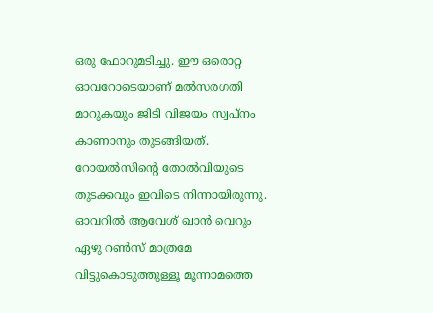ഒരു ഫോറുമടിച്ചു. ഈ ഒരൊറ്റ ഓവറോടെയാണ് മല്‍സരഗതി മാറുകയും ജിടി വിജയം സ്വപ്‌നം കാണാനും തുടങ്ങിയത്. റോയല്‍സിന്റെ തോല്‍വിയുടെ തുടക്കവും ഇവിടെ നിന്നായിരുന്നു. ഓവറില്‍ ആവേശ് ഖാന്‍ വെറും ഏഴു റണ്‍സ് മാത്രമേ വിട്ടുകൊടുത്തുള്ളൂ മൂന്നാമത്തെ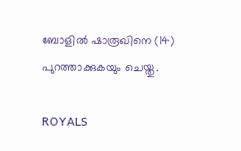ബോളില്‍ ഷാരൂഖിനെ (14) പുറത്താക്കുകയും ചെയ്തു.

ROYALS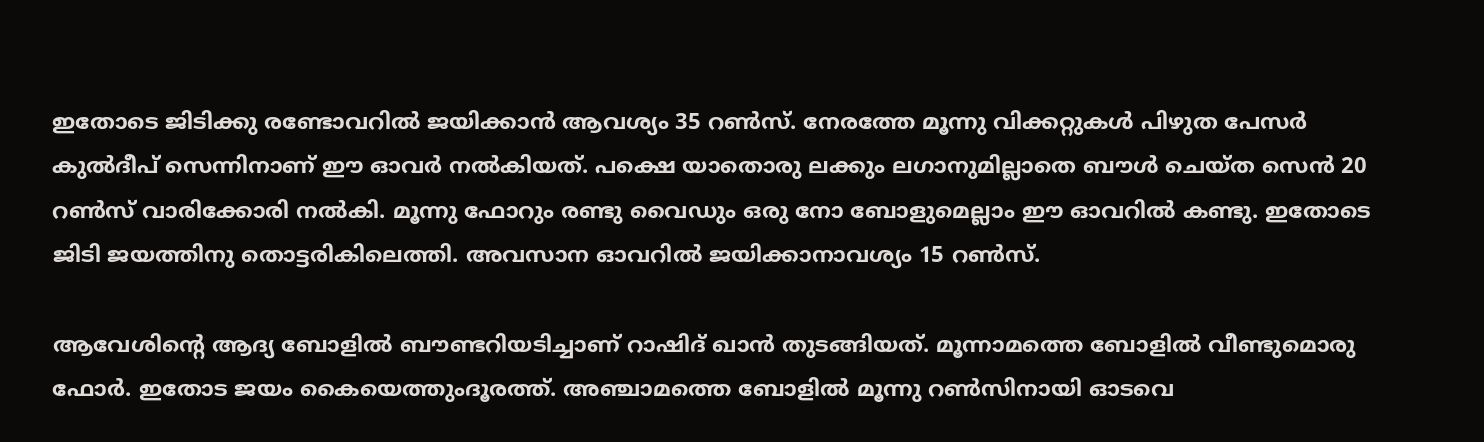ഇതോടെ ജിടിക്കു രണ്ടോവറില്‍ ജയിക്കാന്‍ ആവശ്യം 35 റണ്‍സ്. നേരത്തേ മൂന്നു വിക്കറ്റുകള്‍ പിഴുത പേസര്‍ കുല്‍ദീപ് സെന്നിനാണ് ഈ ഓവര്‍ നല്‍കിയത്. പക്ഷെ യാതൊരു ലക്കും ലഗാനുമില്ലാതെ ബൗള്‍ ചെയ്ത സെന്‍ 20 റണ്‍സ് വാരിക്കോരി നല്‍കി. മൂന്നു ഫോറും രണ്ടു വൈഡും ഒരു നോ ബോളുമെല്ലാം ഈ ഓവറില്‍ കണ്ടു. ഇതോടെ ജിടി ജയത്തിനു തൊട്ടരികിലെത്തി. അവസാന ഓവറില്‍ ജയിക്കാനാവശ്യം 15 റണ്‍സ്.

ആവേശിന്റെ ആദ്യ ബോളില്‍ ബൗണ്ടറിയടിച്ചാണ് റാഷിദ് ഖാന്‍ തുടങ്ങിയത്. മൂന്നാമത്തെ ബോളില്‍ വീണ്ടുമൊരു ഫോര്‍. ഇതോട ജയം കൈയെത്തുംദൂരത്ത്. അഞ്ചാമത്തെ ബോളില്‍ മൂന്നു റണ്‍സിനായി ഓടവെ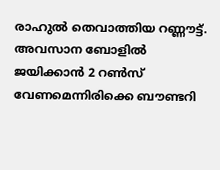രാഹുല്‍ തെവാത്തിയ റണ്ണൗട്ട്. അവസാന ബോളില്‍ ജയിക്കാന്‍ 2 റണ്‍സ് വേണമെന്നിരിക്കെ ബൗണ്ടറി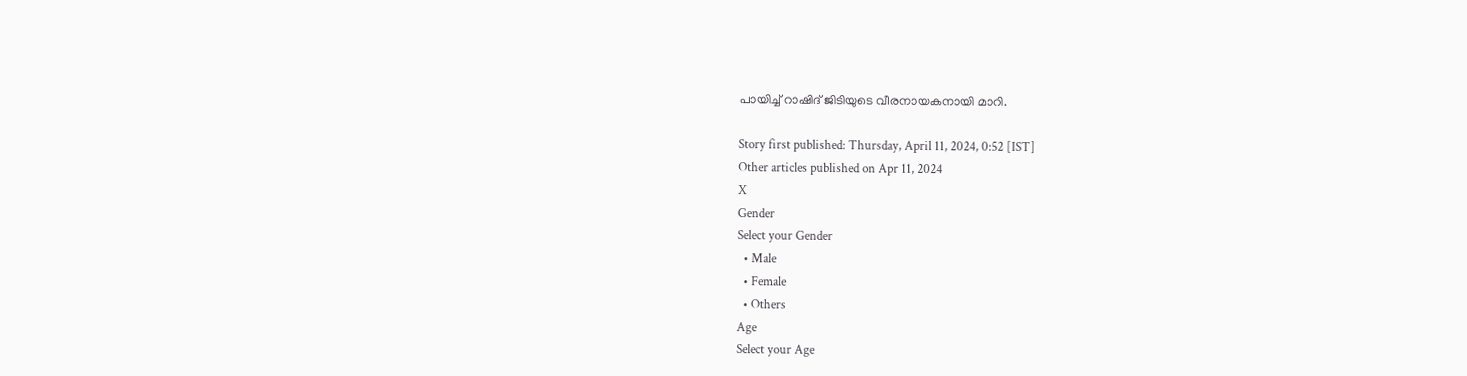പായിച്ച് റാഷിദ് ജിടിയുടെ വീരനായകനായി മാറി.

Story first published: Thursday, April 11, 2024, 0:52 [IST]
Other articles published on Apr 11, 2024
X
Gender
Select your Gender
  • Male
  • Female
  • Others
Age
Select your Age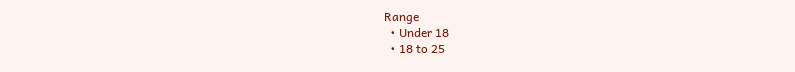Range
  • Under 18
  • 18 to 25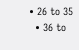• 26 to 35
  • 36 to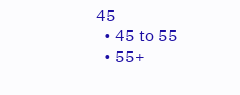45
  • 45 to 55
  • 55+